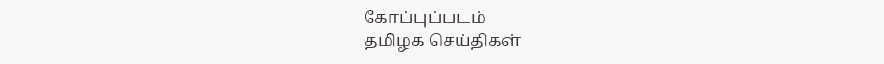கோப்புப்படம்
தமிழக செய்திகள்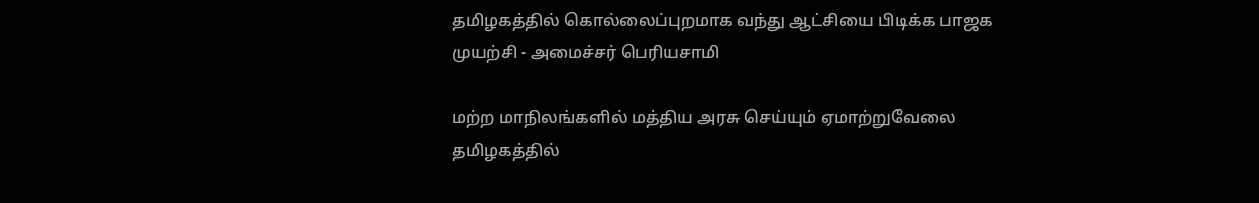தமிழகத்தில் கொல்லைப்புறமாக வந்து ஆட்சியை பிடிக்க பாஜக முயற்சி - அமைச்சர் பெரியசாமி

மற்ற மாநிலங்களில் மத்திய அரசு செய்யும் ஏமாற்றுவேலை தமிழகத்தில்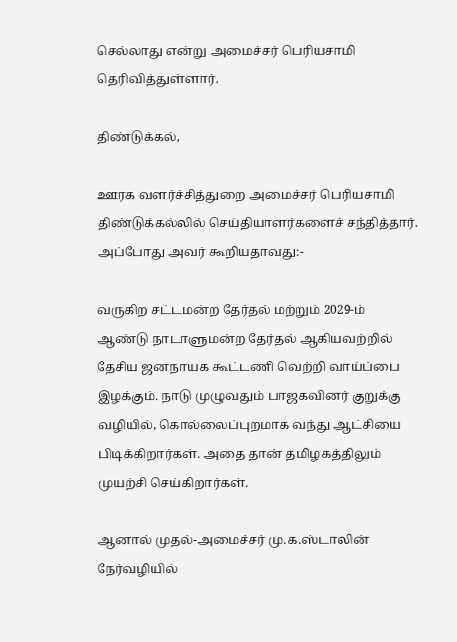செல்லாது என்று அமைச்சர் பெரியசாமி தெரிவித்துள்ளார்.

திண்டுக்கல்,

ஊரக வளர்ச்சித்துறை அமைச்சர் பெரியசாமி திண்டுக்கல்லில் செய்தியாளர்களைச் சந்தித்தார். அப்போது அவர் கூறியதாவது:-

வருகிற சட்டமன்ற தேர்தல் மற்றும் 2029-ம் ஆண்டு நாடாளுமன்ற தேர்தல் ஆகியவற்றில் தேசிய ஜனநாயக கூட்டணி வெற்றி வாய்ப்பை இழக்கும். நாடு முழுவதும் பாஜகவினர் குறுக்கு வழியில், கொல்லைப்புறமாக வந்து ஆட்சியை பிடிக்கிறார்கள். அதை தான் தமிழகத்திலும் முயற்சி செய்கிறார்கள்.

ஆனால் முதல்-அமைச்சர் மு.க.ஸ்டாலின் நேர்வழியில்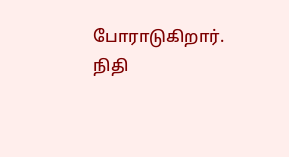போராடுகிறார். நிதி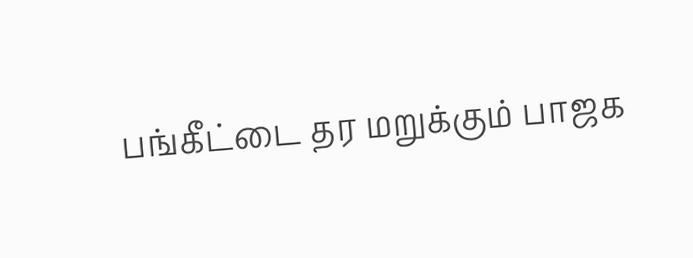பங்கீட்டை தர மறுக்கும் பாஜக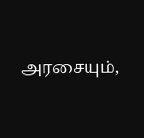அரசையும்,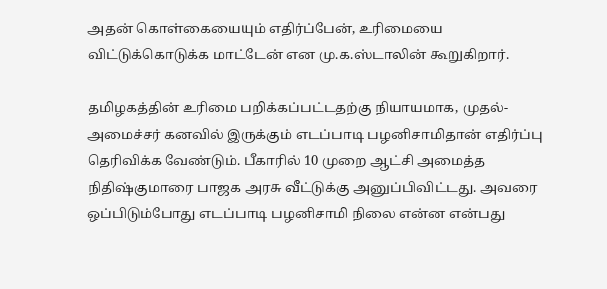அதன் கொள்கையையும் எதிர்ப்பேன், உரிமையை விட்டுக்கொடுக்க மாட்டேன் என மு.க.ஸ்டாலின் கூறுகிறார்.

தமிழகத்தின் உரிமை பறிக்கப்பட்டதற்கு நியாயமாக, முதல்-அமைச்சர் கனவில் இருக்கும் எடப்பாடி பழனிசாமிதான் எதிர்ப்பு தெரிவிக்க வேண்டும். பீகாரில் 10 முறை ஆட்சி அமைத்த நிதிஷ்குமாரை பாஜக அரசு வீட்டுக்கு அனுப்பிவிட்டது. அவரை ஒப்பிடும்போது எடப்பாடி பழனிசாமி நிலை என்ன என்பது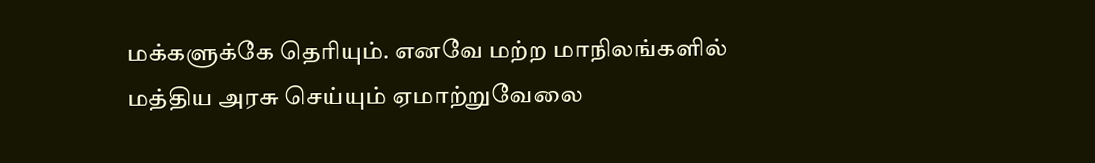மக்களுக்கே தெரியும். எனவே மற்ற மாநிலங்களில் மத்திய அரசு செய்யும் ஏமாற்றுவேலை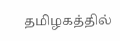தமிழகத்தில்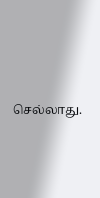செல்லாது.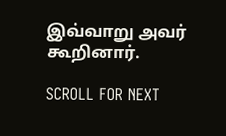இவ்வாறு அவர் கூறினார்.

SCROLL FOR NEXT